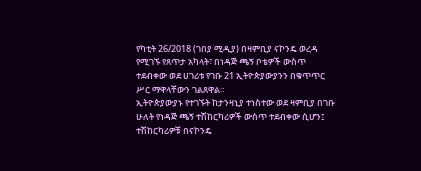የካቲት 26/2018 (ገበያ ሚዲያ) በዛምቢያ ናኮንዴ ወረዳ የሚገኙ የጸጥታ አካላት፣ በነዳጅ ጫኝ ቦቴዎች ውስጥ ተደብቀው ወደ ሀገሪቱ የገቡ 21 ኢትዮጵያውያንን በቁጥጥር ሥር ማዋላቸውን ገልጸዋል።
ኢትዮጵያውያኑ የተገኙት ከታንዛኒያ ተነስተው ወደ ዛምቢያ በገቡ ሁለት የነዳጅ ጫኝ ተሽከርካሪዎች ውስጥ ተደብቀው ሲሆን፤ ተሽከርካሪዎቹ በናኮንዴ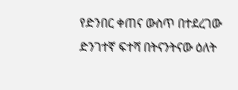የድንበር ቀጠና ውስጥ በተደረገው ድንገተኛ ፍተሻ በትናንትናው ዕለት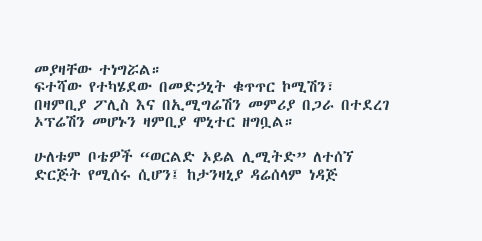መያዛቸው ተነግሯል።
ፍተሻው የተካሄደው በመድኃኒት ቁጥጥር ኮሚሽን፣ በዛምቢያ ፖሊስ እና በኢሚግሬሽን መምሪያ በጋራ በተደረገ ኦፕሬሽን መሆኑን ዛምቢያ ሞኒተር ዘግቧል።

ሁለቱም ቦቴዎች “ወርልድ ኦይል ሊሚትድ” ለተሰኘ ድርጅት የሚሰሩ ሲሆን፤ ከታንዛኒያ ዳሬሰላም ነዳጅ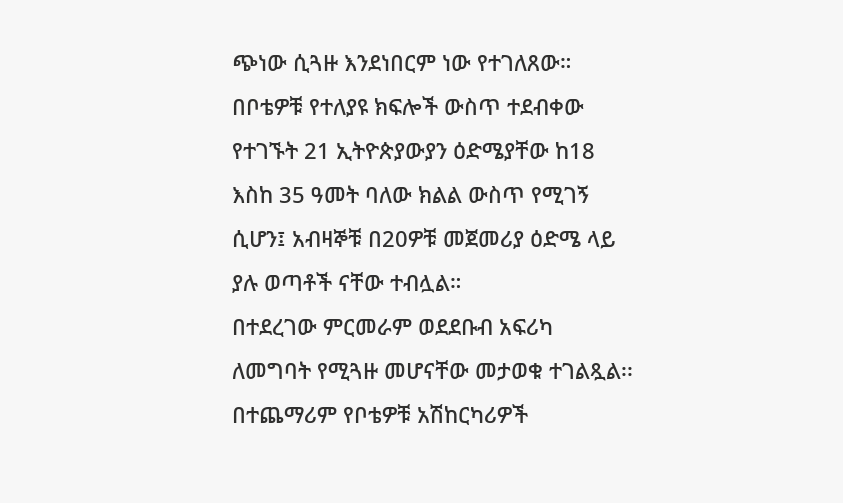ጭነው ሲጓዙ እንደነበርም ነው የተገለጸው።
በቦቴዎቹ የተለያዩ ክፍሎች ውስጥ ተደብቀው የተገኙት 21 ኢትዮጵያውያን ዕድሜያቸው ከ18 እስከ 35 ዓመት ባለው ክልል ውስጥ የሚገኝ ሲሆን፤ አብዛኞቹ በ20ዎቹ መጀመሪያ ዕድሜ ላይ ያሉ ወጣቶች ናቸው ተብሏል።
በተደረገው ምርመራም ወደደቡብ አፍሪካ ለመግባት የሚጓዙ መሆናቸው መታወቁ ተገልጿል፡፡
በተጨማሪም የቦቴዎቹ አሽከርካሪዎች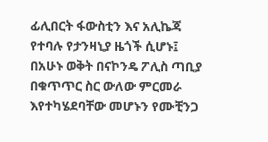ፊሊበርት ፋውስቲን እና አሊኬጃ የተባሉ የታንዛኒያ ዜጎች ሲሆኑ፤ በአሁኑ ወቅት በናኮንዴ ፖሊስ ጣቢያ በቁጥጥር ስር ውለው ምርመራ እየተካሄደባቸው መሆኑን የሙቺንጋ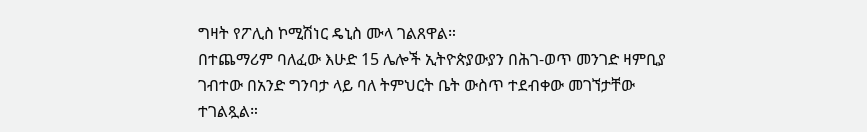ግዛት የፖሊስ ኮሚሽነር ዴኒስ ሙላ ገልጸዋል።
በተጨማሪም ባለፈው እሁድ 15 ሌሎች ኢትዮጵያውያን በሕገ-ወጥ መንገድ ዛምቢያ ገብተው በአንድ ግንባታ ላይ ባለ ትምህርት ቤት ውስጥ ተደብቀው መገኘታቸው ተገልጿል።